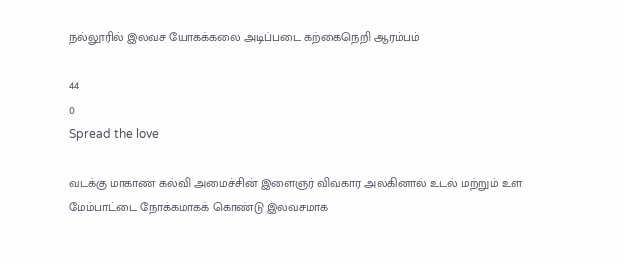நல்லூரில் இலவச யோகக்கலை அடிப்படை கற்கைநெறி ஆரம்பம்

44
0
Spread the love

வடக்கு மாகாண கல்வி அமைச்சின் இளைஞர் விவகார அலகினால் உடல் மற்றும் உள மேம்பாட்டை நோக்கமாகக் கொண்டு இலவசமாக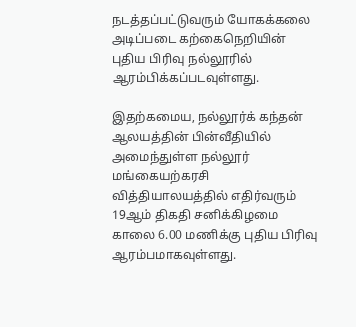நடத்தப்பட்டுவரும் யோகக்கலை அடிப்படை கற்கைநெறியின் புதிய பிரிவு நல்லூரில் ஆரம்பிக்கப்படவுள்ளது.

இதற்கமைய, நல்லூர்க் கந்தன் ஆலயத்தின் பின்வீதியில் அமைந்துள்ள நல்லூர் மங்கையற்கரசி வித்தியாலயத்தில் எதிர்வரும் 19ஆம் திகதி சனிக்கிழமை காலை 6.00 மணிக்கு புதிய பிரிவு ஆரம்பமாகவுள்ளது.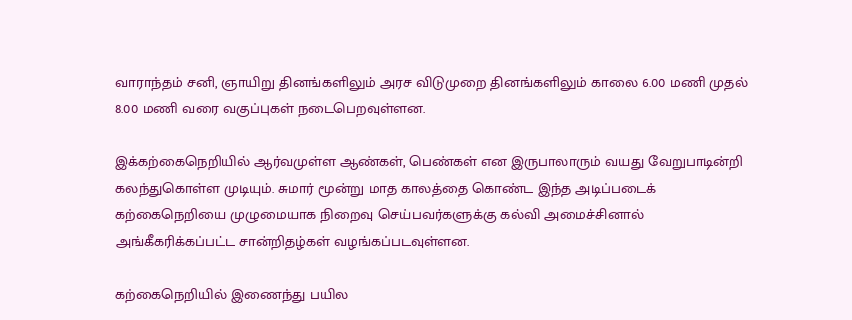வாராந்தம் சனி, ஞாயிறு தினங்களிலும் அரச விடுமுறை தினங்களிலும் காலை 6.00 மணி முதல் 8.00 மணி வரை வகுப்புகள் நடைபெறவுள்ளன.

இக்கற்கைநெறியில் ஆர்வமுள்ள ஆண்கள், பெண்கள் என இருபாலாரும் வயது வேறுபாடின்றி கலந்துகொள்ள முடியும். சுமார் மூன்று மாத காலத்தை கொண்ட இந்த அடிப்படைக் கற்கைநெறியை முழுமையாக நிறைவு செய்பவர்களுக்கு கல்வி அமைச்சினால் அங்கீகரிக்கப்பட்ட சான்றிதழ்கள் வழங்கப்படவுள்ளன.

கற்கைநெறியில் இணைந்து பயில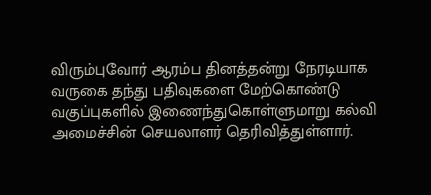விரும்புவோர் ஆரம்ப தினத்தன்று நேரடியாக வருகை தந்து பதிவுகளை மேற்கொண்டு வகுப்புகளில் இணைந்துகொள்ளுமாறு கல்வி அமைச்சின் செயலாளர் தெரிவித்துள்ளார்.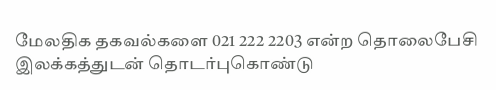மேலதிக தகவல்களை 021 222 2203 என்ற தொலைபேசி இலக்கத்துடன் தொடர்புகொண்டு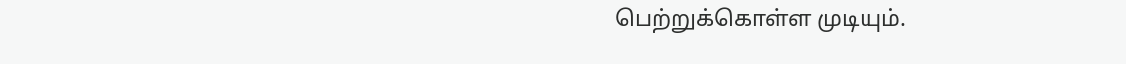பெற்றுக்கொள்ள முடியும்.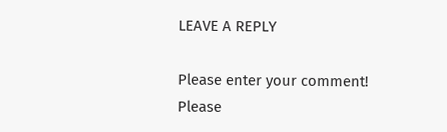LEAVE A REPLY

Please enter your comment!
Please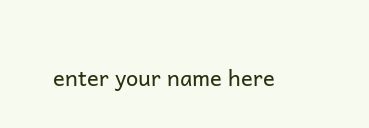enter your name here